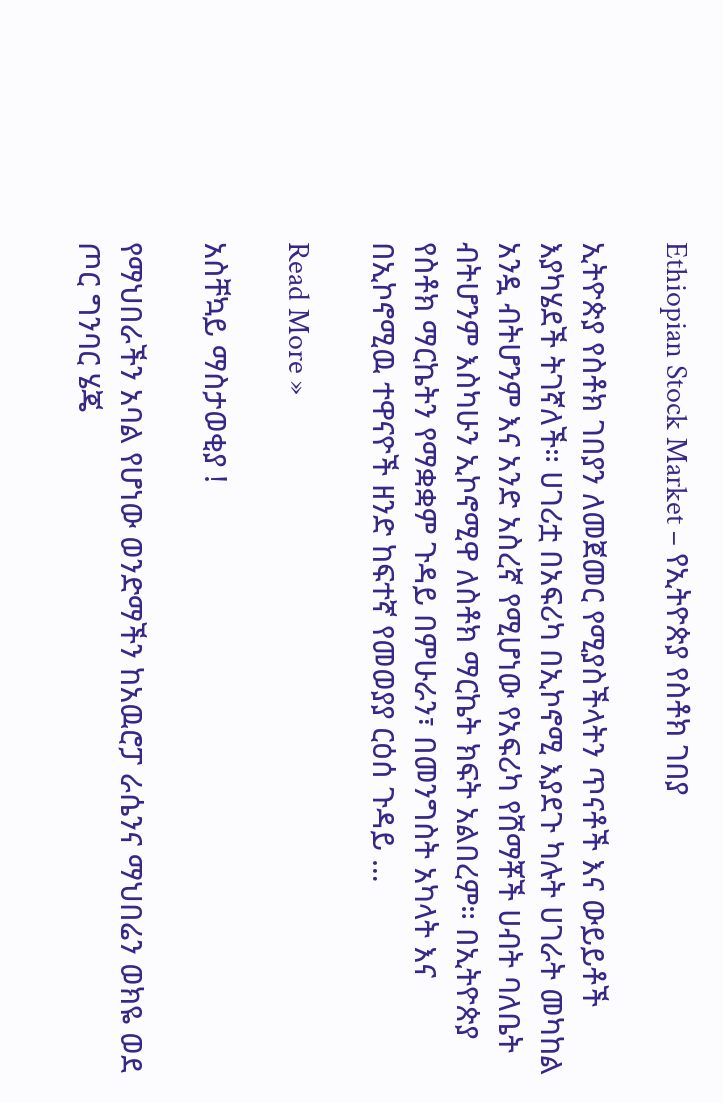Ethiopian Stock Market – የኢትዮጵያ የስቶክ ገበያ

ኢትዮጵያ የስቶክ ገበያን ለመጀመር የሚያስችላትን ጥናቶች እና ውይይቶች እያካሄደች ትገኛለች። ሀገሪቷ በአፍሪካ በኢኮኖሚ እያደጉ ካሉት ሀገራት መካከል አንዷ ብትሆንም እና አንድ አስረኛ የሚሆነው የአፍሪካ የሸማቾች ሀብት ባለቤት ብትሆንም እስካሁን ኢኮኖሚዋ ለስቶክ ማርኬት ክፍት አልበረም። በኢትዮጵያ የስቶክ ማርኬትን የማቋቋም ጉዳይ በምሁራን፣ በመንግስት አካላት እና በኢኮኖሚዉ ተዋናዮች ዘንድ ከፍተኛ የመወያያ ርዕሰ ጉዳይ …

Read More »

አስቸኳይ ማስታወቂያ !

የማህበራችን አባል የሆነው ወንድማችን ከአዉሮፓ ራሴንና ማህበሬን ወክዬ ወደ ጦር ግንባር ሄጄ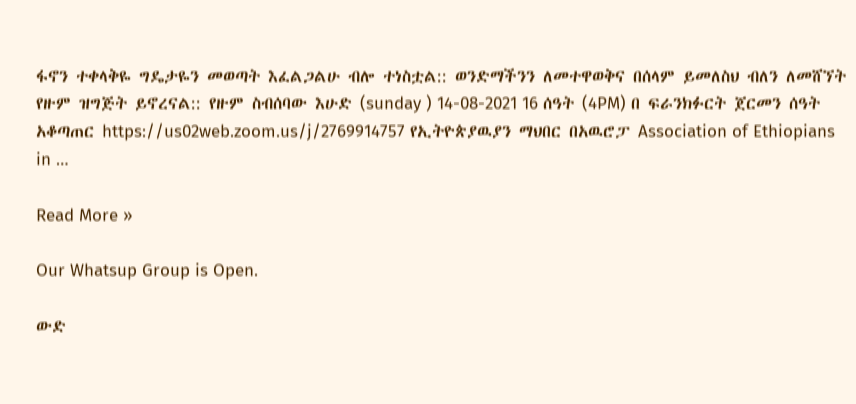ፋኖን ተቀላቅዬ ግዴታዬን መወጣት እፈልጋልሁ ብሎ ተነስቷል:: ወንድማችንን ለመተዋወቅና በሰላም ይመለስህ ብለን ለመሸኘት የዙም ዝግጅት ይኖረናል:: የዙም ስብሰባው እሁድ (sunday ) 14-08-2021 16 ሰዓት (4PM) በ ፍራንክፉርት ጀርመን ሰዓት አቆጣጠር https://us02web.zoom.us/j/2769914757 የኢትዮጵያዉያን ማህበር በአዉሮፓ Association of Ethiopians in …

Read More »

Our Whatsup Group is Open.

ውድ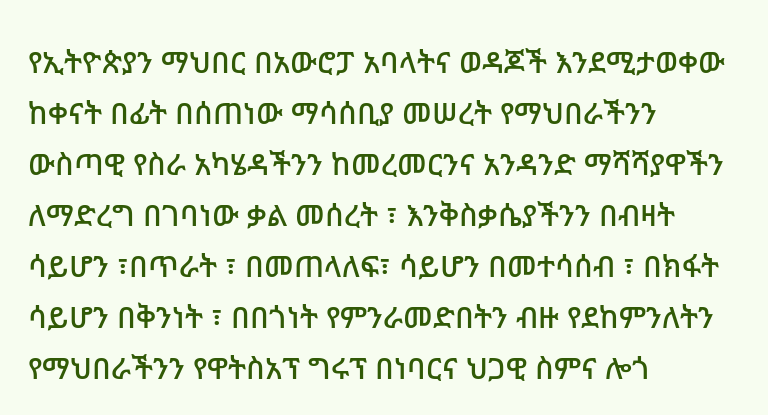የኢትዮጵያን ማህበር በአውሮፓ አባላትና ወዳጆች እንደሚታወቀው ከቀናት በፊት በሰጠነው ማሳሰቢያ መሠረት የማህበራችንን ውስጣዊ የስራ አካሄዳችንን ከመረመርንና አንዳንድ ማሻሻያዋችን ለማድረግ በገባነው ቃል መሰረት ፣ እንቅስቃሴያችንን በብዛት ሳይሆን ፣በጥራት ፣ በመጠላለፍ፣ ሳይሆን በመተሳሰብ ፣ በክፋት ሳይሆን በቅንነት ፣ በበጎነት የምንራመድበትን ብዙ የደከምንለትን የማህበራችንን የዋትስአፕ ግሩፕ በነባርና ህጋዊ ስምና ሎጎ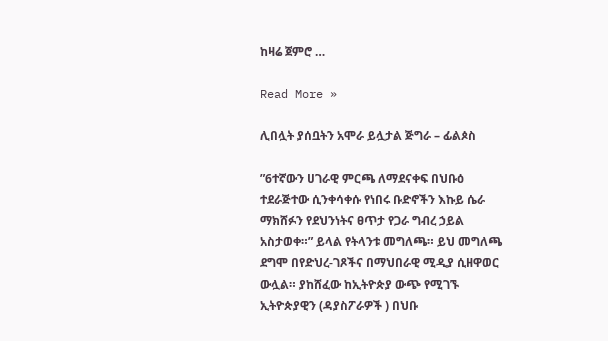ከዛሬ ጀምሮ …

Read More »

ሊበሏት ያሰቧትን አሞራ ይሏታል ጅግራ – ፊልጶስ

”6ተኛውን ሀገራዊ ምርጫ ለማደናቀፍ በህቡዕ ተደራጅተው ሲንቀሳቀሱ የነበሩ ቡድኖችን እኩይ ሴራ ማክሸፉን የደህንነትና ፀጥታ የጋራ ግብረ ኃይል አስታወቀ።” ይላል የትላንቱ መግለጫ። ይህ መግለጫ ደግሞ በየድህረ-ገጾችና በማህበራዊ ሚዲያ ሲዘዋወር ውሏል። ያከሸፈው ከኢትዮጵያ ውጭ የሚገኙ ኢትዮጵያዊን (ዳያስፖራዎች ) በህቡ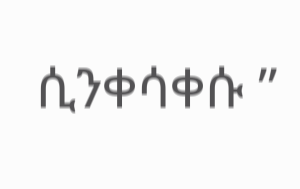ሲንቀሳቀሱ ”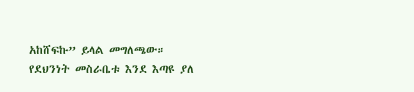አከሸፍኩ” ይላል መግለጫው። የደህንነት መስራቤቱ እንደ እጣዩ ያለ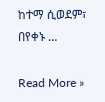ከተማ ሲወደም፣ በየቀኑ …

Read More »